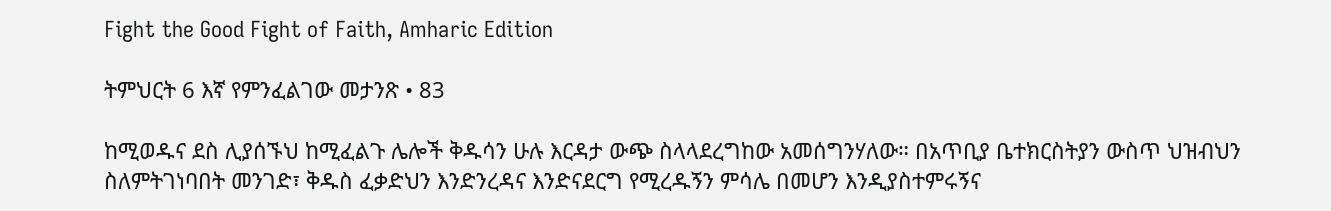Fight the Good Fight of Faith, Amharic Edition

ትምህርት 6 እኛ የምንፈልገው መታንጽ • 83

ከሚወዱና ደስ ሊያሰኙህ ከሚፈልጉ ሌሎች ቅዱሳን ሁሉ እርዳታ ውጭ ስላላደረግከው አመሰግንሃለው። በአጥቢያ ቤተክርስትያን ውስጥ ህዝብህን ስለምትገነባበት መንገድ፣ ቅዱስ ፈቃድህን እንድንረዳና እንድናደርግ የሚረዱኝን ምሳሌ በመሆን እንዲያስተምሩኝና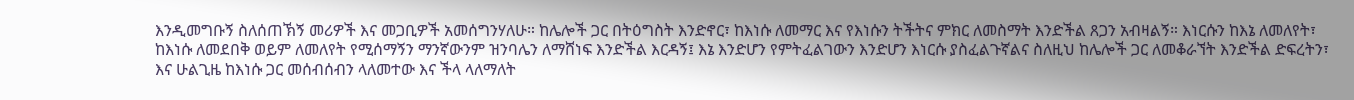እንዲመግቡኝ ስለሰጠኽኝ መሪዎች እና መጋቢዎች አመሰግንሃለሁ። ከሌሎች ጋር በትዕግስት እንድኖር፣ ከእነሱ ለመማር እና የእነሱን ትችትና ምክር ለመስማት እንድችል ጸጋን አብዛልኝ። እነርሱን ከእኔ ለመለየት፣ ከእነሱ ለመደበቅ ወይም ለመለየት የሚሰማኝን ማንኛውንም ዝንባሌን ለማሸነፍ እንድችል እርዳኝ፤ እኔ እንድሆን የምትፈልገውን እንድሆን እነርሱ ያስፈልጉኛልና ስለዚህ ከሌሎች ጋር ለመቆራኘት እንድችል ድፍረትን፣ እና ሁልጊዜ ከእነሱ ጋር መሰብሰብን ላለመተው እና ችላ ላለማለት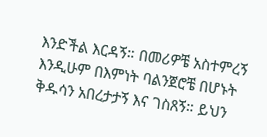እንድችል እርዳኝ። በመሪዎቼ አስተምረኝ እንዲሁም በእምነት ባልንጀሮቼ በሆኑት ቅዱሳን አበረታታኝ እና ገስጸኝ። ይህን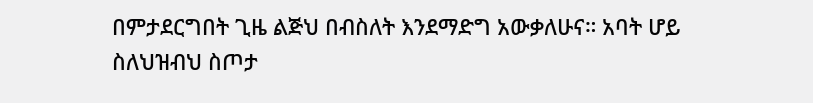በምታደርግበት ጊዜ ልጅህ በብስለት እንደማድግ አውቃለሁና። አባት ሆይ ስለህዝብህ ስጦታ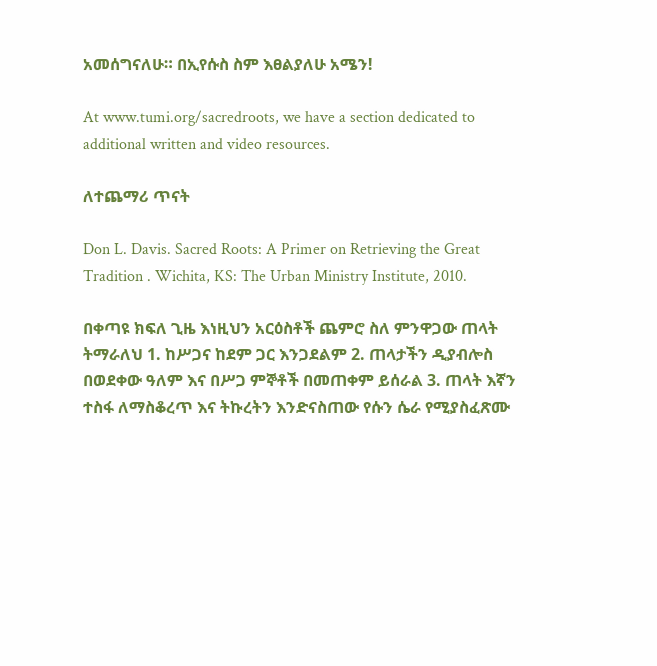አመሰግናለሁ። በኢየሱስ ስም እፀልያለሁ አሜን!

At www.tumi.org/sacredroots, we have a section dedicated to additional written and video resources.

ለተጨማሪ ጥናት

Don L. Davis. Sacred Roots: A Primer on Retrieving the Great Tradition . Wichita, KS: The Urban Ministry Institute, 2010.

በቀጣዩ ክፍለ ጊዜ እነዚህን አርዕስቶች ጨምሮ ስለ ምንዋጋው ጠላት ትማራለህ 1. ከሥጋና ከደም ጋር እንጋደልም 2. ጠላታችን ዲያብሎስ በወደቀው ዓለም እና በሥጋ ምኞቶች በመጠቀም ይሰራል 3. ጠላት እኛን ተስፋ ለማስቆረጥ እና ትኩረትን እንድናስጠው የሱን ሴራ የሚያስፈጽሙ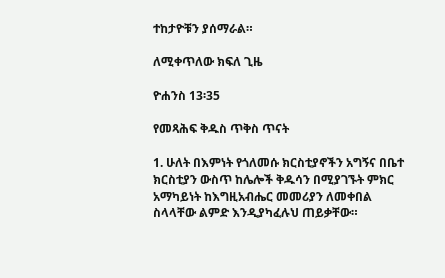ተከታዮቹን ያሰማራል።

ለሚቀጥለው ክፍለ ጊዜ

ዮሐንስ 13፡35

የመጻሕፍ ቅዱስ ጥቅስ ጥናት

1. ሁለት በእምነት የጎለመሱ ክርስቲያኖችን አግኝና በቤተ ክርስቲያን ውስጥ ከሌሎች ቅዱሳን በሚያገኙት ምክር አማካይነት ከእግዚአብሔር መመሪያን ለመቀበል ስላላቸው ልምድ እንዲያካፈሉህ ጠይቃቸው።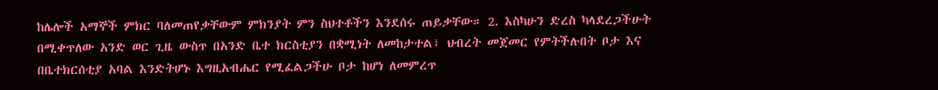ከሌሎች አማኞች ምክር ባለመጠየቃቸውም ምክንያት ምን ስህተቶችን እንደሰሩ ጠይቃቸው። 2. እስካሁን ድረስ ካላደረጋችሁት በሚቀጥለው አንድ ወር ጊዜ ውስጥ በአንድ ቤተ ክርስቲያን በቋሚነት ለመከታተል፣ ህብረት መጀመር የምትችሉበት ቦታ እና በቤተክርሰቲያ አባል እንድትሆኑ እግዚአብሔር የሚፈልጋችሁ ቦታ ከሆነ ለመምረጥ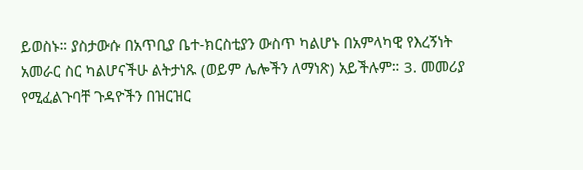ይወስኑ። ያስታውሱ በአጥቢያ ቤተ-ክርስቲያን ውስጥ ካልሆኑ በአምላካዊ የእረኝነት አመራር ስር ካልሆናችሁ ልትታነጹ (ወይም ሌሎችን ለማነጽ) አይችሉም። 3. መመሪያ የሚፈልጉባቸ ጉዳዮችን በዝርዝር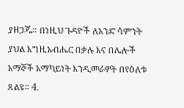ያዘጋጁ። በነዚህ ጉዳዮች ለአንድ ሳምንት ያህል እግዚአብሔር በቃሉ እና በሌሎች አማኞች አማካይነት እንዲመራዎት በየዕለቱ ጸልዩ። 4.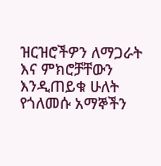ዝርዝሮችዎን ለማጋራት እና ምክሮቻቸውን እንዲጠይቁ ሁለት የጎለመሱ አማኞችን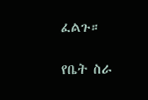ፈልጉ።

የቤት ስራ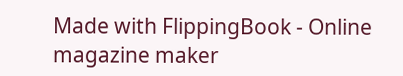Made with FlippingBook - Online magazine maker